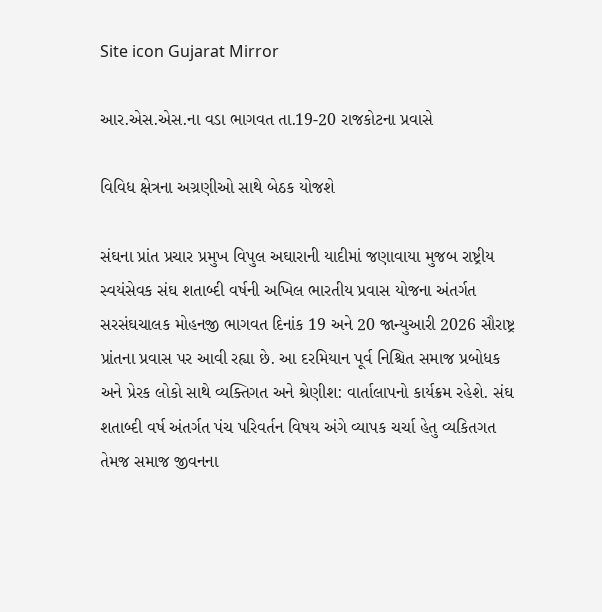Site icon Gujarat Mirror

આર.એસ.એસ.ના વડા ભાગવત તા.19-20 રાજકોટના પ્રવાસે

વિવિધ ક્ષેત્રના અગ્રણીઓ સાથે બેઠક યોજશે

સંઘના પ્રાંત પ્રચાર પ્રમુખ વિપુલ અઘારાની યાદીમાં જણાવાયા મુજબ રાષ્ટ્રીય સ્વયંસેવક સંઘ શતાબ્દી વર્ષની અખિલ ભારતીય પ્રવાસ યોજના અંતર્ગત સરસંઘચાલક મોહનજી ભાગવત દિનાંક 19 અને 20 જાન્યુઆરી 2026 સૌરાષ્ટ્ર પ્રાંતના પ્રવાસ પર આવી રહ્યા છે. આ દરમિયાન પૂર્વ નિશ્ચિત સમાજ પ્રબોધક અને પ્રેરક લોકો સાથે વ્યક્તિગત અને શ્રેણીશ: વાર્તાલાપનો કાર્યક્રમ રહેશે. સંઘ શતાબ્દી વર્ષ અંતર્ગત પંચ પરિવર્તન વિષય અંગે વ્યાપક ચર્ચા હેતુ વ્યકિતગત તેમજ સમાજ જીવનના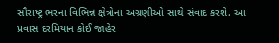સૌરાષ્ટ્ર ભરના વિભિન્ન ક્ષેત્રોના અગ્રણીઓ સાથે સંવાદ કરશે. આ પ્રવાસ દરમિયાન કોઈ જાહેર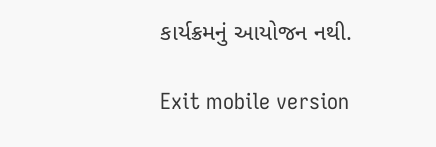કાર્યક્રમનું આયોજન નથી.

Exit mobile version